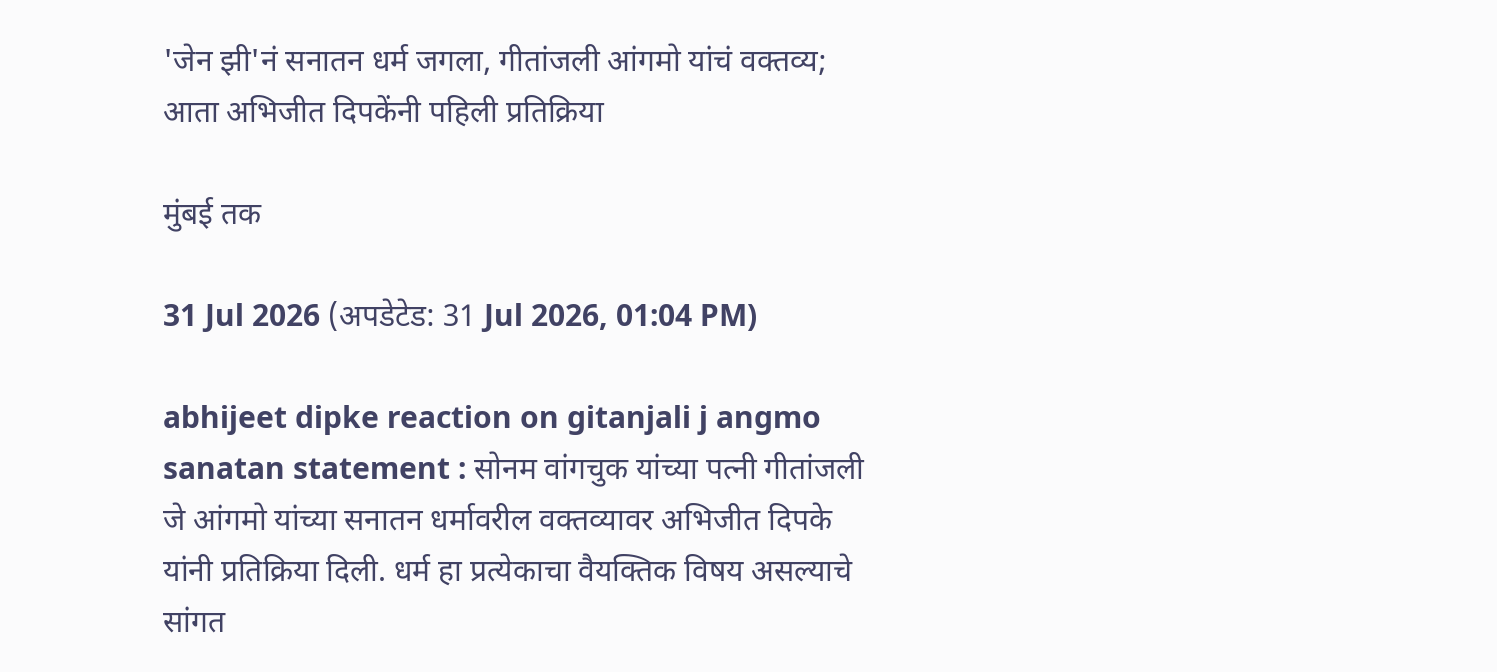'जेन झी'नं सनातन धर्म जगला, गीतांजली आंगमो यांचं वक्तव्य; आता अभिजीत दिपकेंनी पहिली प्रतिक्रिया

मुंबई तक

31 Jul 2026 (अपडेटेड: 31 Jul 2026, 01:04 PM)

abhijeet dipke reaction on gitanjali j angmo sanatan statement : सोनम वांगचुक यांच्या पत्नी गीतांजली जे आंगमो यांच्या सनातन धर्मावरील वक्तव्यावर अभिजीत दिपके यांनी प्रतिक्रिया दिली. धर्म हा प्रत्येकाचा वैयक्तिक विषय असल्याचे सांगत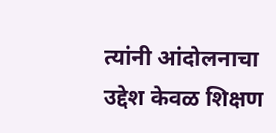त्यांनी आंदोलनाचा उद्देश केवळ शिक्षण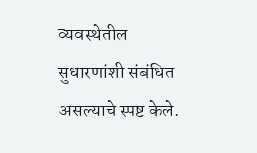व्यवस्थेतील सुधारणांशी संबंधित असल्याचे स्पष्ट केले.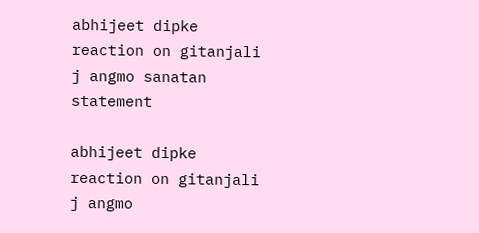abhijeet dipke reaction on gitanjali j angmo sanatan statement

abhijeet dipke reaction on gitanjali j angmo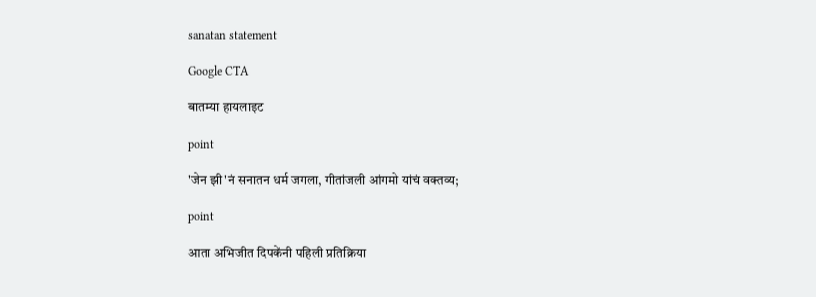sanatan statement

Google CTA

बातम्या हायलाइट

point

'जेन झी'नं सनातन धर्म जगला, गीतांजली आंगमो यांचं वक्तव्य;

point

आता अभिजीत दिपकेंनी पहिली प्रतिक्रिया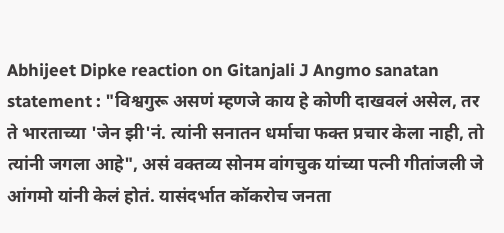Abhijeet Dipke reaction on Gitanjali J Angmo sanatan statement : "विश्वगुरू असणं म्हणजे काय हे कोणी दाखवलं असेल, तर ते भारताच्या 'जेन झी'नं. त्यांनी सनातन धर्माचा फक्त प्रचार केला नाही, तो त्यांनी जगला आहे", असं वक्तव्य सोनम वांगचुक यांच्या पत्नी गीतांजली जे आंगमो यांनी केलं होतं. यासंदर्भात कॉकरोच जनता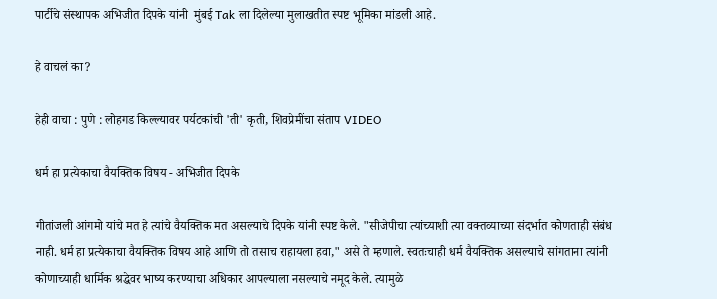पार्टीचे संस्थापक अभिजीत दिपके यांनी  मुंबई Tak ला दिलेल्या मुलाखतीत स्पष्ट भूमिका मांडली आहे.

हे वाचलं का?

हेही वाचा : पुणे : लोहगड किल्ल्यावर पर्यटकांची 'ती' कृती, शिवप्रेमींचा संताप VIDEO

धर्म हा प्रत्येकाचा वैयक्तिक विषय - अभिजीत दिपके

गीतांजली आंगमो यांचे मत हे त्यांचे वैयक्तिक मत असल्याचे दिपके यांनी स्पष्ट केले. "सीजेपीचा त्यांच्याशी त्या वक्तव्याच्या संदर्भात कोणताही संबंध नाही. धर्म हा प्रत्येकाचा वैयक्तिक विषय आहे आणि तो तसाच राहायला हवा," असे ते म्हणाले. स्वतःचाही धर्म वैयक्तिक असल्याचे सांगताना त्यांनी कोणाच्याही धार्मिक श्रद्धेवर भाष्य करण्याचा अधिकार आपल्याला नसल्याचे नमूद केले. त्यामुळे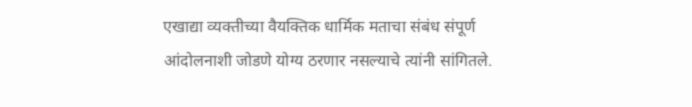एखाद्या व्यक्तीच्या वैयक्तिक धार्मिक मताचा संबंध संपूर्ण आंदोलनाशी जोडणे योग्य ठरणार नसल्याचे त्यांनी सांगितले.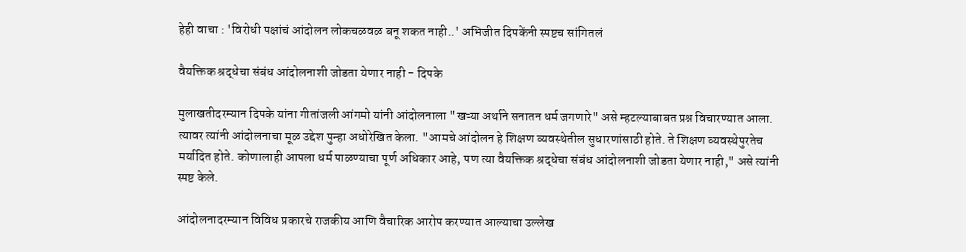हेही वाचा : 'विरोधी पक्षांचं आंदोलन लोकचळवळ बनू शकत नाही..' अभिजीत दिपकेंनी स्पष्टच सांगितलं

वैयक्तिक श्रद्धेचा संबंध आंदोलनाशी जोडता येणार नाही - दिपके

मुलाखतीदरम्यान दिपके यांना गीतांजली आंगमो यांनी आंदोलनाला "खऱ्या अर्थाने सनातन धर्म जगणारे" असे म्हटल्याबाबत प्रश्न विचारण्यात आला. त्यावर त्यांनी आंदोलनाचा मूळ उद्देश पुन्हा अधोरेखित केला. "आमचे आंदोलन हे शिक्षण व्यवस्थेतील सुधारणांसाठी होते. ते शिक्षण व्यवस्थेपुरतेच मर्यादित होते. कोणालाही आपला धर्म पाळण्याचा पूर्ण अधिकार आहे, पण त्या वैयक्तिक श्रद्धेचा संबंध आंदोलनाशी जोडता येणार नाही," असे त्यांनी स्पष्ट केले.

आंदोलनादरम्यान विविध प्रकारचे राजकीय आणि वैचारिक आरोप करण्यात आल्याचा उल्लेख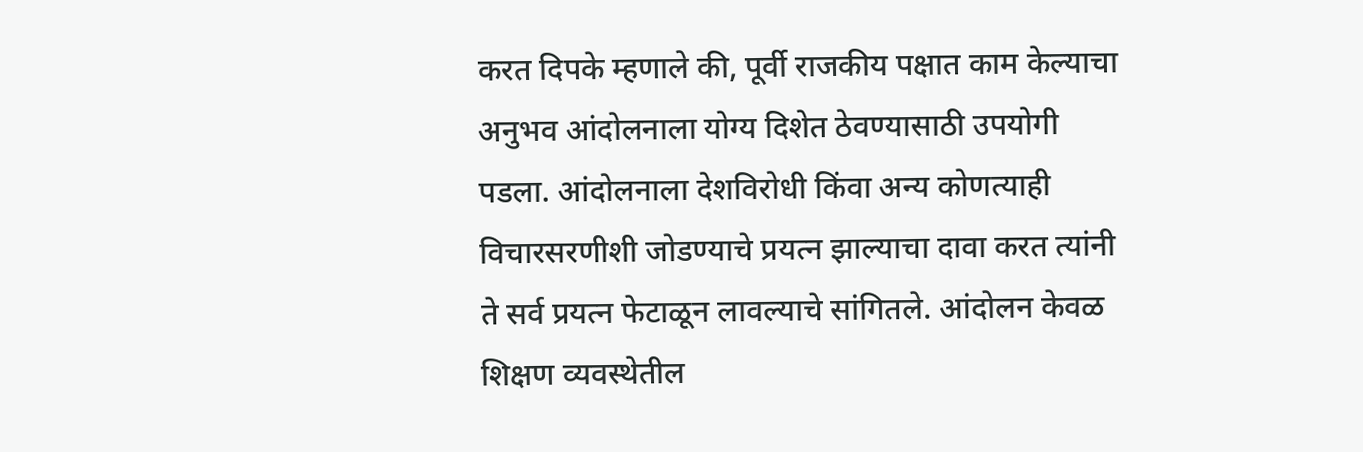करत दिपके म्हणाले की, पूर्वी राजकीय पक्षात काम केल्याचा अनुभव आंदोलनाला योग्य दिशेत ठेवण्यासाठी उपयोगी पडला. आंदोलनाला देशविरोधी किंवा अन्य कोणत्याही विचारसरणीशी जोडण्याचे प्रयत्न झाल्याचा दावा करत त्यांनी ते सर्व प्रयत्न फेटाळून लावल्याचे सांगितले. आंदोलन केवळ शिक्षण व्यवस्थेतील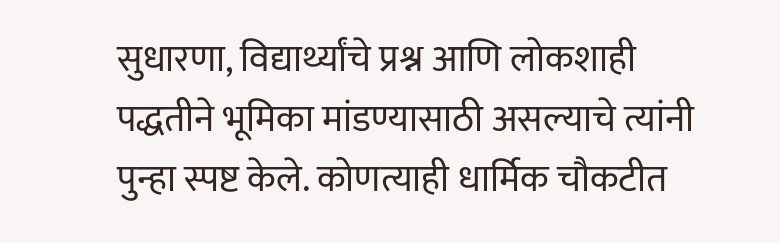सुधारणा, विद्यार्थ्यांचे प्रश्न आणि लोकशाही पद्धतीने भूमिका मांडण्यासाठी असल्याचे त्यांनी पुन्हा स्पष्ट केले. कोणत्याही धार्मिक चौकटीत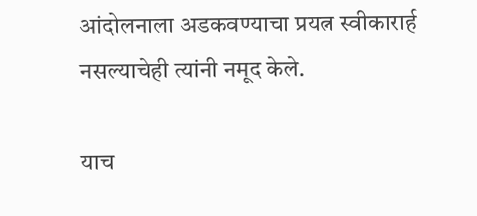आंदोलनाला अडकवण्याचा प्रयत्न स्वीकारार्ह नसल्याचेही त्यांनी नमूद केले.

याच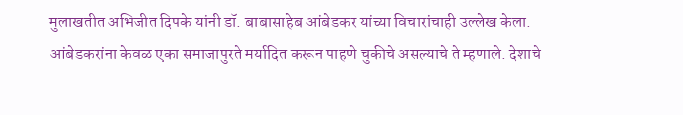मुलाखतीत अभिजीत दिपके यांनी डॉ. बाबासाहेब आंबेडकर यांच्या विचारांचाही उल्लेख केला. आंबेडकरांना केवळ एका समाजापुरते मर्यादित करून पाहणे चुकीचे असल्याचे ते म्हणाले. देशाचे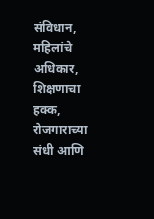संविधान, महिलांचे अधिकार, शिक्षणाचा हक्क, रोजगाराच्या संधी आणि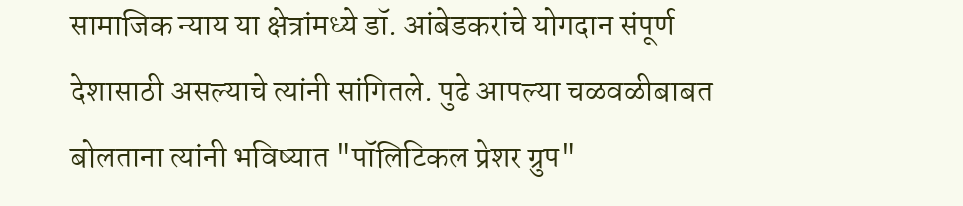सामाजिक न्याय या क्षेत्रांमध्ये डॉ. आंबेडकरांचे योगदान संपूर्ण देशासाठी असल्याचे त्यांनी सांगितले. पुढे आपल्या चळवळीबाबत बोलताना त्यांनी भविष्यात "पॉलिटिकल प्रेशर ग्रुप"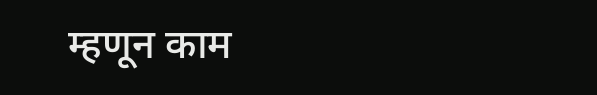म्हणून काम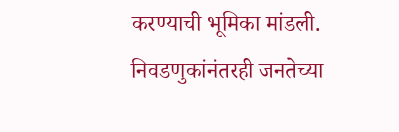करण्याची भूमिका मांडली. निवडणुकांनंतरही जनतेच्या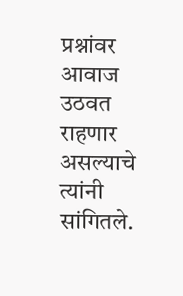प्रश्नांवर आवाज उठवत राहणार असल्याचे त्यांनी सांगितले.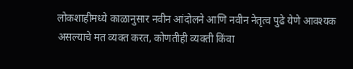लोकशाहीमध्ये काळानुसार नवीन आंदोलने आणि नवीन नेतृत्व पुढे येणे आवश्यक असल्याचे मत व्यक्त करत, कोणतीही व्यक्ती किंवा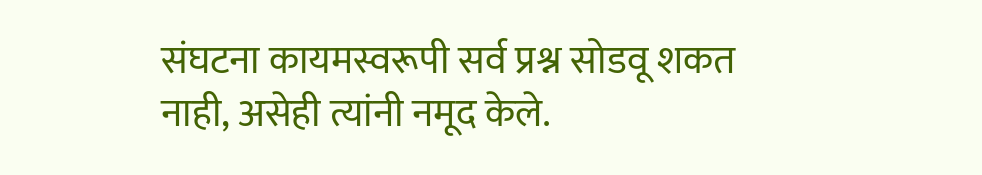संघटना कायमस्वरूपी सर्व प्रश्न सोडवू शकत नाही, असेही त्यांनी नमूद केले.